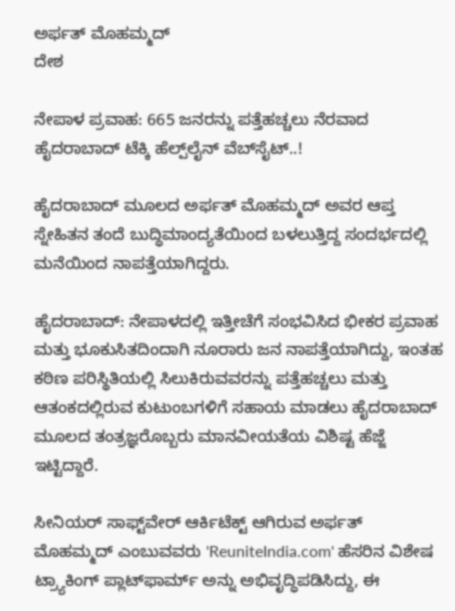ಅರ್ಫತ್ ಮೊಹಮ್ಮದ್
ದೇಶ

ನೇಪಾಳ ಪ್ರವಾಹ: 665 ಜನರನ್ನು ಪತ್ತೆಹಚ್ಚಲು ನೆರವಾದ ಹೈದರಾಬಾದ್ ಟೆಕ್ಕಿ ಹೆಲ್ಪ್‌ಲೈನ್ ವೆಬ್‌ಸೈಟ್..!

ಹೈದರಾಬಾದ್ ಮೂಲದ ಅರ್ಫತ್ ಮೊಹಮ್ಮದ್ ಅವರ ಆಪ್ತ ಸ್ನೇಹಿತನ ತಂದೆ ಬುದ್ಧಿಮಾಂದ್ಯತೆಯಿಂದ ಬಳಲುತ್ತಿದ್ದ ಸಂದರ್ಭದಲ್ಲಿ ಮನೆಯಿಂದ ನಾಪತ್ತೆಯಾಗಿದ್ದರು.

ಹೈದರಾಬಾದ್: ನೇಪಾಳದಲ್ಲಿ ಇತ್ತೀಚೆಗೆ ಸಂಭವಿಸಿದ ಭೀಕರ ಪ್ರವಾಹ ಮತ್ತು ಭೂಕುಸಿತದಿಂದಾಗಿ ನೂರಾರು ಜನ ನಾಪತ್ತೆಯಾಗಿದ್ದು, ಇಂತಹ ಕಠಿಣ ಪರಿಸ್ಥಿತಿಯಲ್ಲಿ ಸಿಲುಕಿರುವವರನ್ನು ಪತ್ತೆಹಚ್ಚಲು ಮತ್ತು ಆತಂಕದಲ್ಲಿರುವ ಕುಟುಂಬಗಳಿಗೆ ಸಹಾಯ ಮಾಡಲು ಹೈದರಾಬಾದ್ ಮೂಲದ ತಂತ್ರಜ್ಞರೊಬ್ಬರು ಮಾನವೀಯತೆಯ ವಿಶಿಷ್ಟ ಹೆಜ್ಜೆ ಇಟ್ಟಿದ್ದಾರೆ.

ಸೀನಿಯರ್ ಸಾಫ್ಟ್‌ವೇರ್ ಆರ್ಕಿಟೆಕ್ಟ್ ಆಗಿರುವ ಅರ್ಫತ್ ಮೊಹಮ್ಮದ್ ಎಂಬುವವರು 'ReuniteIndia.com' ಹೆಸರಿನ ವಿಶೇಷ ಟ್ರ್ಯಾಕಿಂಗ್ ಪ್ಲಾಟ್‌ಫಾರ್ಮ್ ಅನ್ನು ಅಭಿವೃದ್ಧಿಪಡಿಸಿದ್ದು, ಈ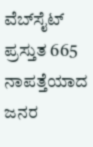ವೆಬ್‌ಸೈಟ್ ಪ್ರಸ್ತುತ 665 ನಾಪತ್ತೆಯಾದ ಜನರ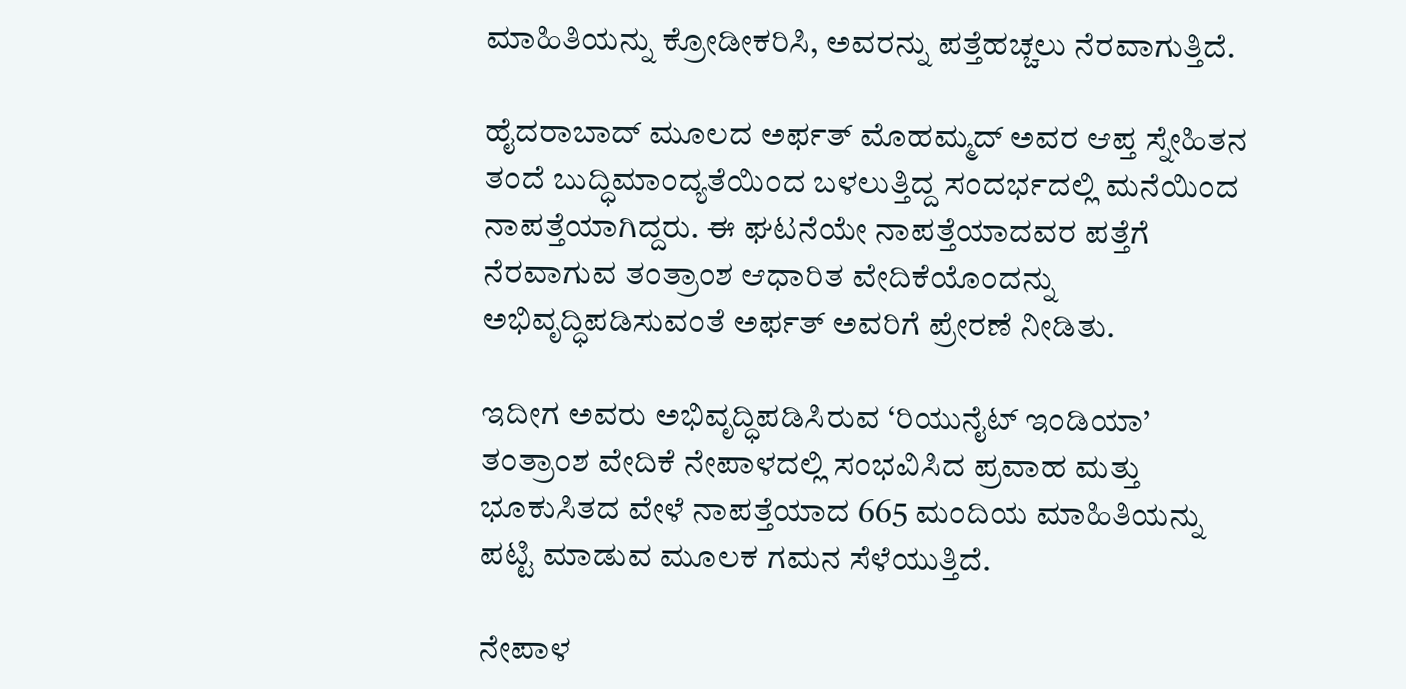ಮಾಹಿತಿಯನ್ನು ಕ್ರೋಡೀಕರಿಸಿ, ಅವರನ್ನು ಪತ್ತೆಹಚ್ಚಲು ನೆರವಾಗುತ್ತಿದೆ.

ಹೈದರಾಬಾದ್ ಮೂಲದ ಅರ್ಫತ್ ಮೊಹಮ್ಮದ್ ಅವರ ಆಪ್ತ ಸ್ನೇಹಿತನ ತಂದೆ ಬುದ್ಧಿಮಾಂದ್ಯತೆಯಿಂದ ಬಳಲುತ್ತಿದ್ದ ಸಂದರ್ಭದಲ್ಲಿ ಮನೆಯಿಂದ ನಾಪತ್ತೆಯಾಗಿದ್ದರು. ಈ ಘಟನೆಯೇ ನಾಪತ್ತೆಯಾದವರ ಪತ್ತೆಗೆ ನೆರವಾಗುವ ತಂತ್ರಾಂಶ ಆಧಾರಿತ ವೇದಿಕೆಯೊಂದನ್ನು ಅಭಿವೃದ್ಧಿಪಡಿಸುವಂತೆ ಅರ್ಫತ್ ಅವರಿಗೆ ಪ್ರೇರಣೆ ನೀಡಿತು.

ಇದೀಗ ಅವರು ಅಭಿವೃದ್ಧಿಪಡಿಸಿರುವ ‘ರಿಯುನೈಟ್ ಇಂಡಿಯಾ’ ತಂತ್ರಾಂಶ ವೇದಿಕೆ ನೇಪಾಳದಲ್ಲಿ ಸಂಭವಿಸಿದ ಪ್ರವಾಹ ಮತ್ತು ಭೂಕುಸಿತದ ವೇಳೆ ನಾಪತ್ತೆಯಾದ 665 ಮಂದಿಯ ಮಾಹಿತಿಯನ್ನು ಪಟ್ಟಿ ಮಾಡುವ ಮೂಲಕ ಗಮನ ಸೆಳೆಯುತ್ತಿದೆ.

ನೇಪಾಳ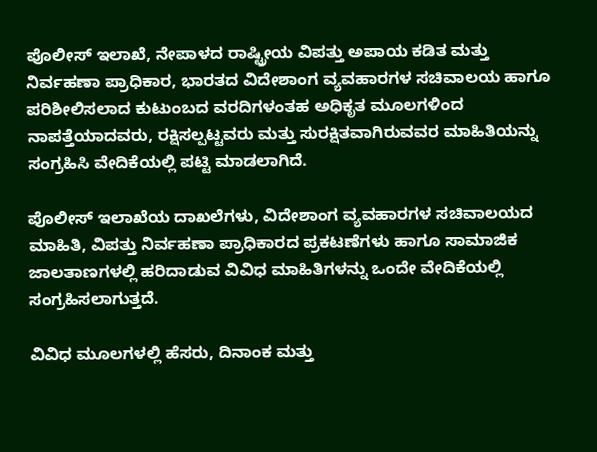ಪೊಲೀಸ್ ಇಲಾಖೆ, ನೇಪಾಳದ ರಾಷ್ಟ್ರೀಯ ವಿಪತ್ತು ಅಪಾಯ ಕಡಿತ ಮತ್ತು ನಿರ್ವಹಣಾ ಪ್ರಾಧಿಕಾರ, ಭಾರತದ ವಿದೇಶಾಂಗ ವ್ಯವಹಾರಗಳ ಸಚಿವಾಲಯ ಹಾಗೂ ಪರಿಶೀಲಿಸಲಾದ ಕುಟುಂಬದ ವರದಿಗಳಂತಹ ಅಧಿಕೃತ ಮೂಲಗಳಿಂದ ನಾಪತ್ತೆಯಾದವರು, ರಕ್ಷಿಸಲ್ಪಟ್ಟವರು ಮತ್ತು ಸುರಕ್ಷಿತವಾಗಿರುವವರ ಮಾಹಿತಿಯನ್ನು ಸಂಗ್ರಹಿಸಿ ವೇದಿಕೆಯಲ್ಲಿ ಪಟ್ಟಿ ಮಾಡಲಾಗಿದೆ.

ಪೊಲೀಸ್ ಇಲಾಖೆಯ ದಾಖಲೆಗಳು, ವಿದೇಶಾಂಗ ವ್ಯವಹಾರಗಳ ಸಚಿವಾಲಯದ ಮಾಹಿತಿ, ವಿಪತ್ತು ನಿರ್ವಹಣಾ ಪ್ರಾಧಿಕಾರದ ಪ್ರಕಟಣೆಗಳು ಹಾಗೂ ಸಾಮಾಜಿಕ ಜಾಲತಾಣಗಳಲ್ಲಿ ಹರಿದಾಡುವ ವಿವಿಧ ಮಾಹಿತಿಗಳನ್ನು ಒಂದೇ ವೇದಿಕೆಯಲ್ಲಿ ಸಂಗ್ರಹಿಸಲಾಗುತ್ತದೆ.

ವಿವಿಧ ಮೂಲಗಳಲ್ಲಿ ಹೆಸರು, ದಿನಾಂಕ ಮತ್ತು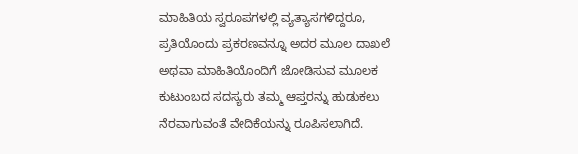ಮಾಹಿತಿಯ ಸ್ವರೂಪಗಳಲ್ಲಿ ವ್ಯತ್ಯಾಸಗಳಿದ್ದರೂ, ಪ್ರತಿಯೊಂದು ಪ್ರಕರಣವನ್ನೂ ಅದರ ಮೂಲ ದಾಖಲೆ ಅಥವಾ ಮಾಹಿತಿಯೊಂದಿಗೆ ಜೋಡಿಸುವ ಮೂಲಕ ಕುಟುಂಬದ ಸದಸ್ಯರು ತಮ್ಮ ಆಪ್ತರನ್ನು ಹುಡುಕಲು ನೆರವಾಗುವಂತೆ ವೇದಿಕೆಯನ್ನು ರೂಪಿಸಲಾಗಿದೆ.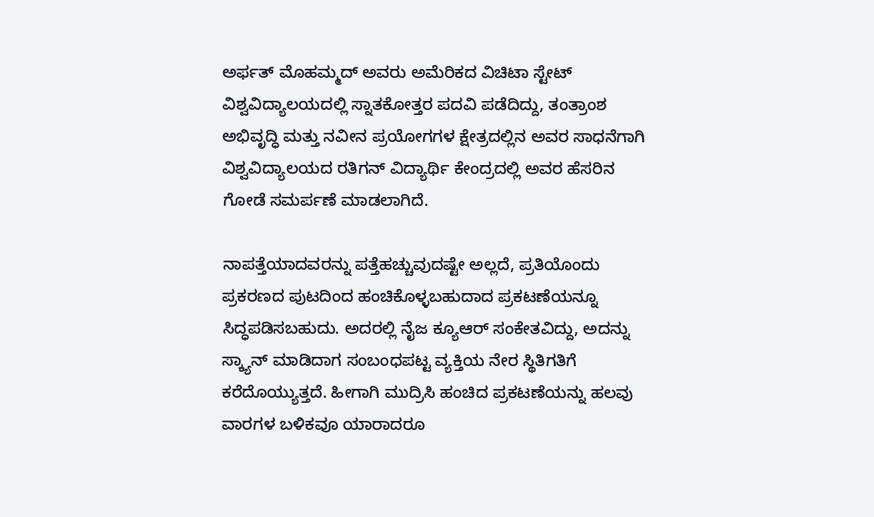ಅರ್ಫತ್ ಮೊಹಮ್ಮದ್ ಅವರು ಅಮೆರಿಕದ ವಿಚಿಟಾ ಸ್ಟೇಟ್ ವಿಶ್ವವಿದ್ಯಾಲಯದಲ್ಲಿ ಸ್ನಾತಕೋತ್ತರ ಪದವಿ ಪಡೆದಿದ್ದು, ತಂತ್ರಾಂಶ ಅಭಿವೃದ್ಧಿ ಮತ್ತು ನವೀನ ಪ್ರಯೋಗಗಳ ಕ್ಷೇತ್ರದಲ್ಲಿನ ಅವರ ಸಾಧನೆಗಾಗಿ ವಿಶ್ವವಿದ್ಯಾಲಯದ ರತಿಗನ್ ವಿದ್ಯಾರ್ಥಿ ಕೇಂದ್ರದಲ್ಲಿ ಅವರ ಹೆಸರಿನ ಗೋಡೆ ಸಮರ್ಪಣೆ ಮಾಡಲಾಗಿದೆ.

ನಾಪತ್ತೆಯಾದವರನ್ನು ಪತ್ತೆಹಚ್ಚುವುದಷ್ಟೇ ಅಲ್ಲದೆ, ಪ್ರತಿಯೊಂದು ಪ್ರಕರಣದ ಪುಟದಿಂದ ಹಂಚಿಕೊಳ್ಳಬಹುದಾದ ಪ್ರಕಟಣೆಯನ್ನೂ ಸಿದ್ಧಪಡಿಸಬಹುದು. ಅದರಲ್ಲಿ ನೈಜ ಕ್ಯೂಆರ್ ಸಂಕೇತವಿದ್ದು, ಅದನ್ನು ಸ್ಕ್ಯಾನ್ ಮಾಡಿದಾಗ ಸಂಬಂಧಪಟ್ಟ ವ್ಯಕ್ತಿಯ ನೇರ ಸ್ಥಿತಿಗತಿಗೆ ಕರೆದೊಯ್ಯುತ್ತದೆ. ಹೀಗಾಗಿ ಮುದ್ರಿಸಿ ಹಂಚಿದ ಪ್ರಕಟಣೆಯನ್ನು ಹಲವು ವಾರಗಳ ಬಳಿಕವೂ ಯಾರಾದರೂ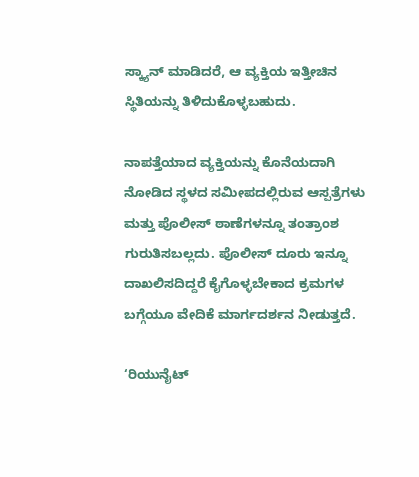ಸ್ಕ್ಯಾನ್ ಮಾಡಿದರೆ, ಆ ವ್ಯಕ್ತಿಯ ಇತ್ತೀಚಿನ ಸ್ಥಿತಿಯನ್ನು ತಿಳಿದುಕೊಳ್ಳಬಹುದು.

ನಾಪತ್ತೆಯಾದ ವ್ಯಕ್ತಿಯನ್ನು ಕೊನೆಯದಾಗಿ ನೋಡಿದ ಸ್ಥಳದ ಸಮೀಪದಲ್ಲಿರುವ ಆಸ್ಪತ್ರೆಗಳು ಮತ್ತು ಪೊಲೀಸ್ ಠಾಣೆಗಳನ್ನೂ ತಂತ್ರಾಂಶ ಗುರುತಿಸಬಲ್ಲದು. ಪೊಲೀಸ್ ದೂರು ಇನ್ನೂ ದಾಖಲಿಸದಿದ್ದರೆ ಕೈಗೊಳ್ಳಬೇಕಾದ ಕ್ರಮಗಳ ಬಗ್ಗೆಯೂ ವೇದಿಕೆ ಮಾರ್ಗದರ್ಶನ ನೀಡುತ್ತದೆ.

‘ರಿಯುನೈಟ್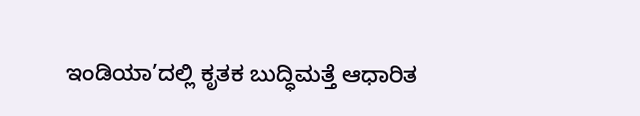ಇಂಡಿಯಾ’ದಲ್ಲಿ ಕೃತಕ ಬುದ್ಧಿಮತ್ತೆ ಆಧಾರಿತ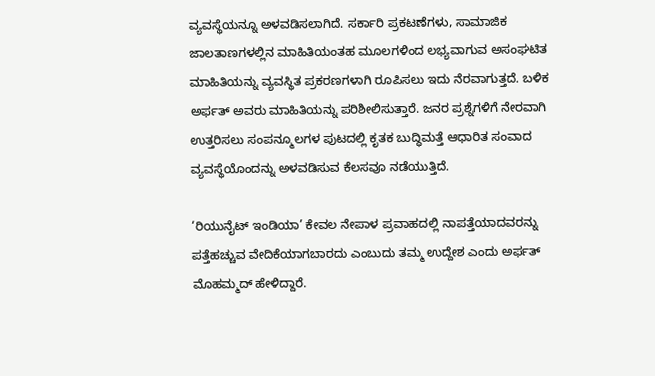ವ್ಯವಸ್ಥೆಯನ್ನೂ ಅಳವಡಿಸಲಾಗಿದೆ. ಸರ್ಕಾರಿ ಪ್ರಕಟಣೆಗಳು, ಸಾಮಾಜಿಕ ಜಾಲತಾಣಗಳಲ್ಲಿನ ಮಾಹಿತಿಯಂತಹ ಮೂಲಗಳಿಂದ ಲಭ್ಯವಾಗುವ ಅಸಂಘಟಿತ ಮಾಹಿತಿಯನ್ನು ವ್ಯವಸ್ಥಿತ ಪ್ರಕರಣಗಳಾಗಿ ರೂಪಿಸಲು ಇದು ನೆರವಾಗುತ್ತದೆ. ಬಳಿಕ ಅರ್ಫತ್ ಅವರು ಮಾಹಿತಿಯನ್ನು ಪರಿಶೀಲಿಸುತ್ತಾರೆ. ಜನರ ಪ್ರಶ್ನೆಗಳಿಗೆ ನೇರವಾಗಿ ಉತ್ತರಿಸಲು ಸಂಪನ್ಮೂಲಗಳ ಪುಟದಲ್ಲಿ ಕೃತಕ ಬುದ್ಧಿಮತ್ತೆ ಆಧಾರಿತ ಸಂವಾದ ವ್ಯವಸ್ಥೆಯೊಂದನ್ನು ಅಳವಡಿಸುವ ಕೆಲಸವೂ ನಡೆಯುತ್ತಿದೆ.

‘ರಿಯುನೈಟ್ ಇಂಡಿಯಾ’ ಕೇವಲ ನೇಪಾಳ ಪ್ರವಾಹದಲ್ಲಿ ನಾಪತ್ತೆಯಾದವರನ್ನು ಪತ್ತೆಹಚ್ಚುವ ವೇದಿಕೆಯಾಗಬಾರದು ಎಂಬುದು ತಮ್ಮ ಉದ್ದೇಶ ಎಂದು ಅರ್ಫತ್ ಮೊಹಮ್ಮದ್ ಹೇಳಿದ್ದಾರೆ.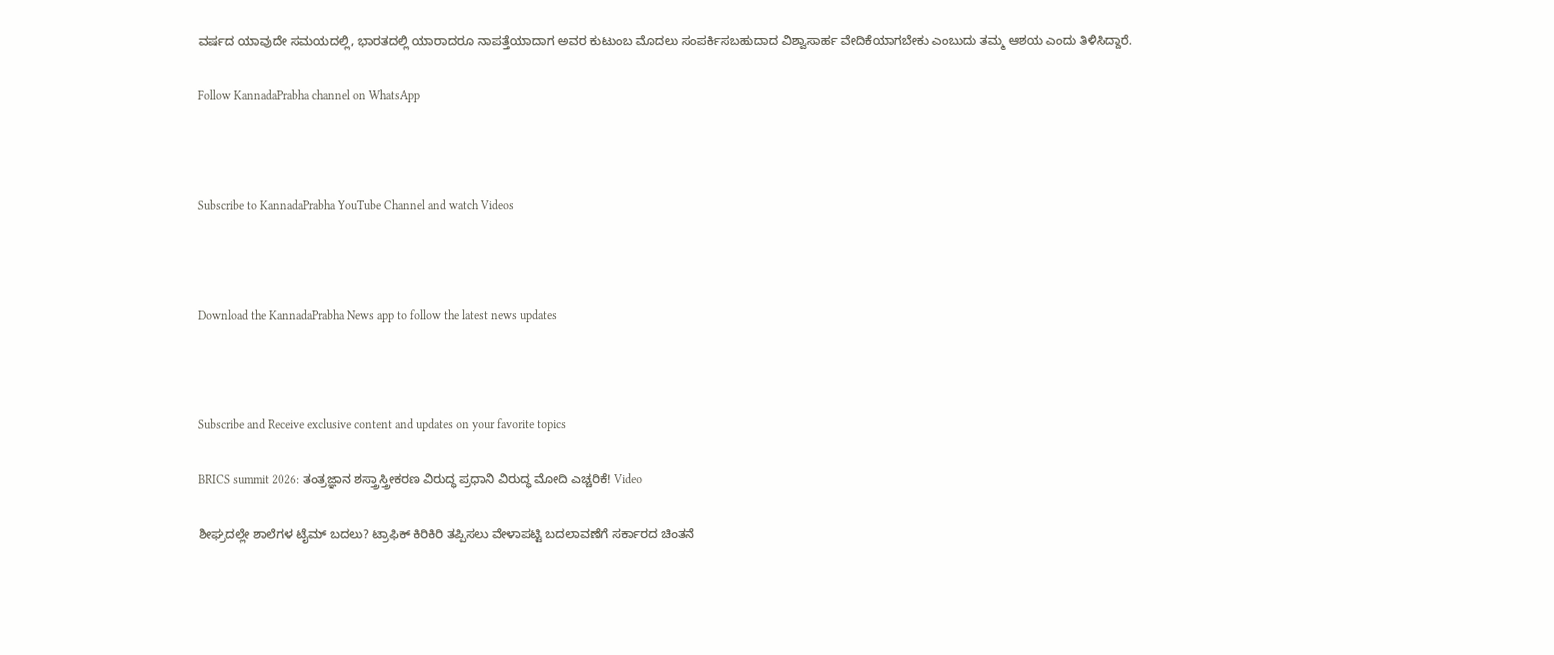ವರ್ಷದ ಯಾವುದೇ ಸಮಯದಲ್ಲಿ, ಭಾರತದಲ್ಲಿ ಯಾರಾದರೂ ನಾಪತ್ತೆಯಾದಾಗ ಅವರ ಕುಟುಂಬ ಮೊದಲು ಸಂಪರ್ಕಿಸಬಹುದಾದ ವಿಶ್ವಾಸಾರ್ಹ ವೇದಿಕೆಯಾಗಬೇಕು ಎಂಬುದು ತಮ್ಮ ಆಶಯ ಎಂದು ತಿಳಿಸಿದ್ದಾರೆ.

Follow KannadaPrabha channel on WhatsApp



Subscribe to KannadaPrabha YouTube Channel and watch Videos



Download the KannadaPrabha News app to follow the latest news updates



Subscribe and Receive exclusive content and updates on your favorite topics

BRICS summit 2026: ತಂತ್ರಜ್ಞಾನ ಶಸ್ತ್ರಾಸ್ತ್ರೀಕರಣ ವಿರುದ್ಧ ಪ್ರಧಾನಿ ವಿರುದ್ಧ ಮೋದಿ ಎಚ್ಚರಿಕೆ! Video

ಶೀಘ್ರದಲ್ಲೇ ಶಾಲೆಗಳ ಟೈಮ್ ಬದಲು? ಟ್ರಾಫಿಕ್ ಕಿರಿಕಿರಿ ತಪ್ಪಿಸಲು ವೇಳಾಪಟ್ಟಿ ಬದಲಾವಣೆಗೆ ಸರ್ಕಾರದ ಚಿಂತನೆ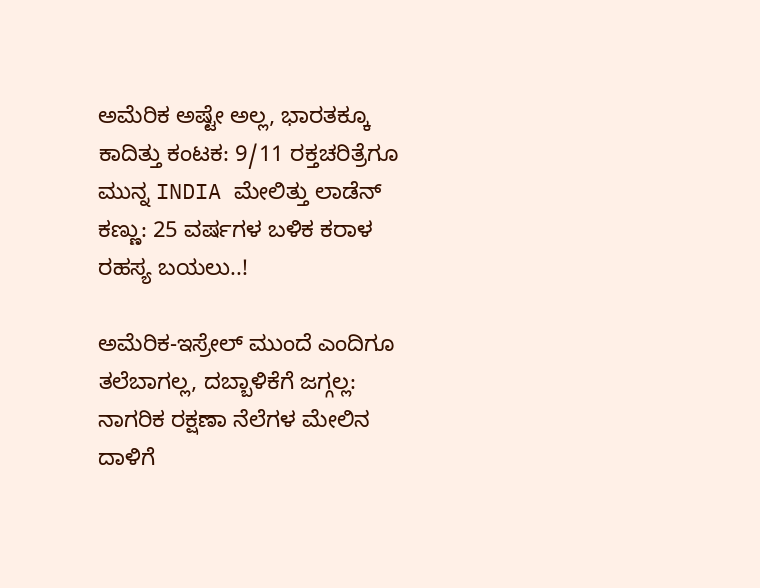ಅಮೆರಿಕ ಅಷ್ಟೇ ಅಲ್ಲ, ಭಾರತಕ್ಕೂ ಕಾದಿತ್ತು ಕಂಟಕ: 9/11 ರಕ್ತಚರಿತ್ರೆಗೂ ಮುನ್ನ INDIA ಮೇಲಿತ್ತು ಲಾಡೆನ್ ಕಣ್ಣು: 25 ವರ್ಷಗಳ ಬಳಿಕ ಕರಾಳ ರಹಸ್ಯ ಬಯಲು..!

ಅಮೆರಿಕ-ಇಸ್ರೇಲ್ ಮುಂದೆ ಎಂದಿಗೂ ತಲೆಬಾಗಲ್ಲ, ದಬ್ಬಾಳಿಕೆಗೆ ಜಗ್ಗಲ್ಲ: ನಾಗರಿಕ ರಕ್ಷಣಾ ನೆಲೆಗಳ ಮೇಲಿನ ದಾಳಿಗೆ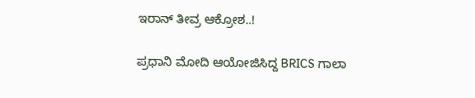ಇರಾನ್ ತೀವ್ರ ಆಕ್ರೋಶ..!

ಪ್ರಧಾನಿ ಮೋದಿ ಆಯೋಜಿಸಿದ್ದ BRICS ಗಾಲಾ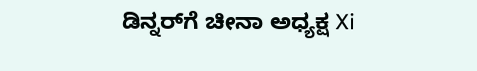ಡಿನ್ನರ್‌ಗೆ ಚೀನಾ ಅಧ್ಯಕ್ಷ Xi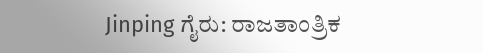Jinping ಗೈರು: ರಾಜತಾಂತ್ರಿಕ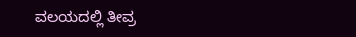ವಲಯದಲ್ಲಿ ತೀವ್ರ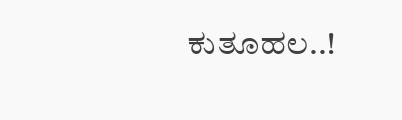ಕುತೂಹಲ..!